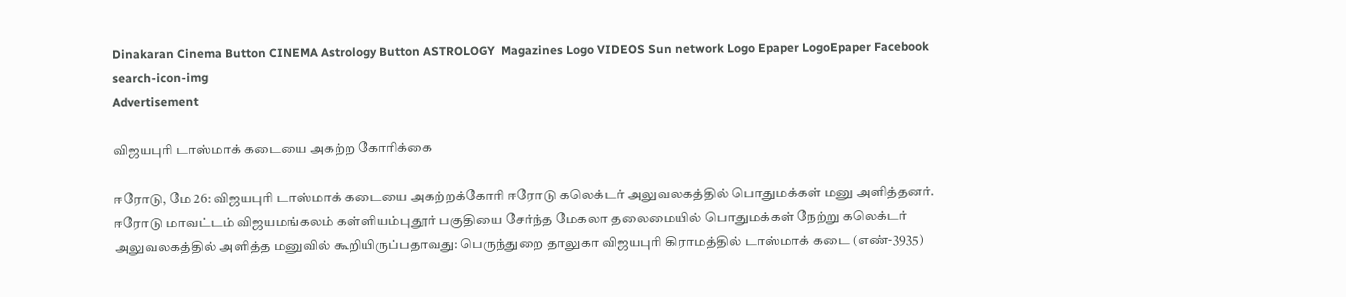Dinakaran Cinema Button CINEMA Astrology Button ASTROLOGY  Magazines Logo VIDEOS Sun network Logo Epaper LogoEpaper Facebook
search-icon-img
Advertisement

விஜயபுரி டாஸ்மாக் கடையை அகற்ற கோரிக்கை

ஈரோடு, மே 26: விஜயபுரி டாஸ்மாக் கடையை அகற்றக்கோரி ஈரோடு கலெக்டர் அலுவலகத்தில் பொதுமக்கள் மனு அளித்தனர். ஈரோடு மாவட்டம் விஜயமங்கலம் கள்ளியம்புதூர் பகுதியை சேர்ந்த மேகலா தலைமையில் பொதுமக்கள் நேற்று கலெக்டர் அலுவலகத்தில் அளித்த மனுவில் கூறியிருப்பதாவது: பெருந்துறை தாலுகா விஜயபுரி கிராமத்தில் டாஸ்மாக் கடை (எண்-3935)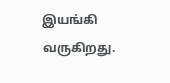இயங்கி வருகிறது.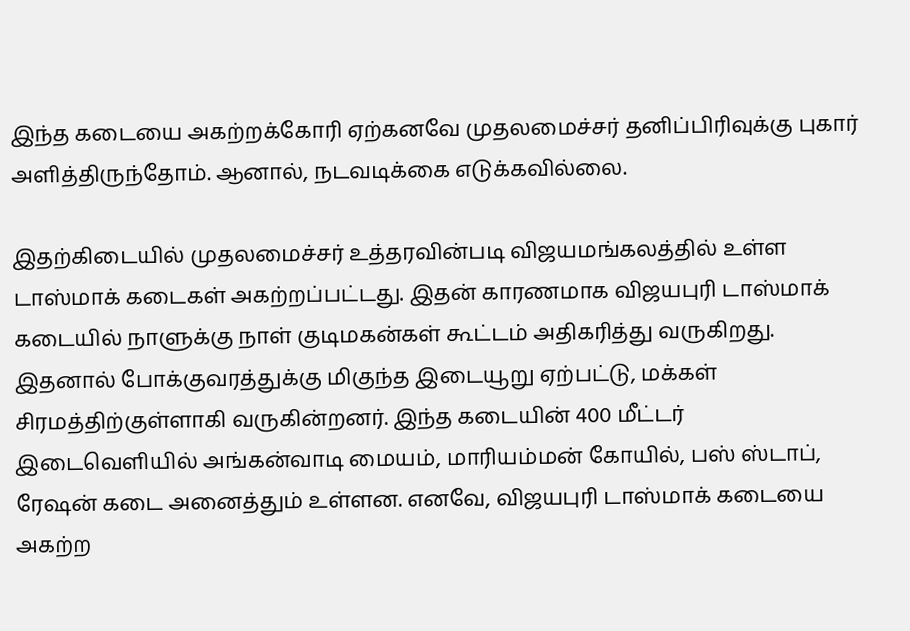இந்த கடையை அகற்றக்கோரி ஏற்கனவே முதலமைச்சர் தனிப்பிரிவுக்கு புகார் அளித்திருந்தோம். ஆனால், நடவடிக்கை எடுக்கவில்லை.

இதற்கிடையில் முதலமைச்சர் உத்தரவின்படி விஜயமங்கலத்தில் உள்ள டாஸ்மாக் கடைகள் அகற்றப்பட்டது. இதன் காரணமாக விஜயபுரி டாஸ்மாக் கடையில் நாளுக்கு நாள் குடிமகன்கள் கூட்டம் அதிகரித்து வருகிறது. இதனால் போக்குவரத்துக்கு மிகுந்த இடையூறு ஏற்பட்டு, மக்கள் சிரமத்திற்குள்ளாகி வருகின்றனர். இந்த கடையின் 400 மீட்டர் இடைவெளியில் அங்கன்வாடி மையம், மாரியம்மன் கோயில், பஸ் ஸ்டாப், ரேஷன் கடை அனைத்தும் உள்ளன. எனவே, விஜயபுரி டாஸ்மாக் கடையை அகற்ற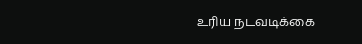உரிய நடவடிக்கை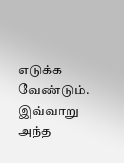எடுக்க வேண்டும். இவ்வாறு அந்த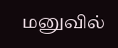மனுவில்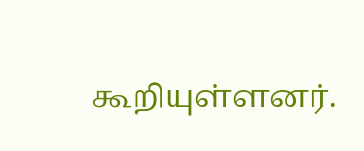கூறியுள்ளனர்.